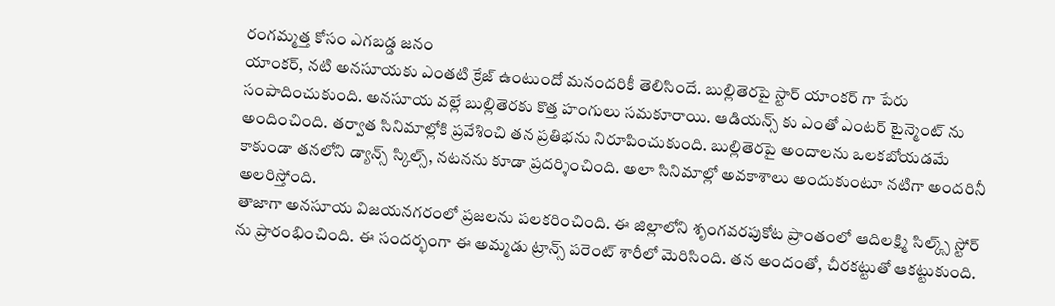రంగమ్మత్త కోసం ఎగబడ్డ జనం
యాంకర్, నటి అనసూయకు ఎంతటి క్రేజ్ ఉంటుందో మనందరికీ తెలిసిందే. బుల్లితెరపై స్టార్ యాంకర్ గా పేరు సంపాదించుకుంది. అనసూయ వల్లే బుల్లితెరకు కొత్త హంగులు సమకూరాయి. ఆడియన్స్ కు ఎంతో ఎంటర్ టైన్మెంట్ ను అందించింది. తర్వాత సినిమాల్లోకి ప్రవేశించి తన ప్రతిభను నిరూపించుకుంది. బుల్లితెరపై అందాలను ఒలకబోయడమే కాకుండా తనలోని డ్యాన్స్ స్కిల్స్, నటనను కూడా ప్రదర్శించింది. అలా సినిమాల్లో అవకాశాలు అందుకుంటూ నటిగా అందరినీ అలరిస్తోంది.
తాజాగా అనసూయ విజయనగరంలో ప్రజలను పలకరించింది. ఈ జిల్లాలోని శృంగవరపుకోట ప్రాంతంలో ఆదిలక్ష్మి సిల్క్స్ స్టోర్ ను ప్రారంభించింది. ఈ సందర్భంగా ఈ అమ్మడు ట్రాన్స్ పరెంట్ శారీలో మెరిసింది. తన అందంతో, చీరకట్టుతో ఆకట్టుకుంది.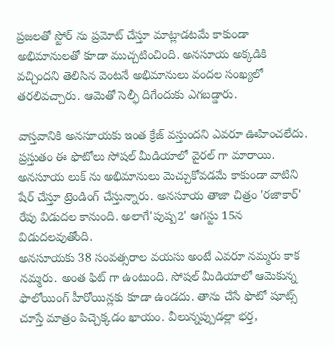ప్రజలతో స్టోర్ ను ప్రమోట్ చేస్తూ మాట్లాడటమే కాకుండా అభిమానులతో కూడా ముచ్చటించింది. అనసూయ అక్కడికి వచ్చిందని తెలిసిన వెంటనే అభిమానులు వందల సంఖ్యలో తరలివచ్చారు. ఆమెతో సెల్ఫీ దిగేందుకు ఎగబడ్డారు.

వాస్తవానికి అనసూయకు ఇంత క్రేజ్ వస్తుందని ఎవరూ ఊహించలేదు. ప్రస్తుతం ఈ ఫొటోలు సోషల్ మీడియాలో వైరల్ గా మారాయి. అనసూయ లుక్ ను అభిమానులు మెచ్చుకోవడమే కాకుండా వాటిని షేర్ చేస్తూ ట్రెండింగ్ చేస్తున్నారు. అనసూయ తాజా చిత్రం 'రజాకార్' రేపు విడుదల కానుంది. అలాగే'పుష్ప2' ఆగస్టు 15న విడుదలవుతోంది.
అనసూయకు 38 సంవత్సరాల వయసు అంటే ఎవరూ నమ్మరు కాక నమ్మరు. అంత ఫిట్ గా ఉంటుంది. సోషల్ మీడియాలో ఆమెకున్న ఫాలోయింగ్ హీరోయిన్లకు కూడా ఉండదు. తాను చేసే ఫొటో షూట్స్ చూస్తే మాత్రం పిచ్చెక్కడం ఖాయం. వీలున్నప్పుడల్లా భర్త,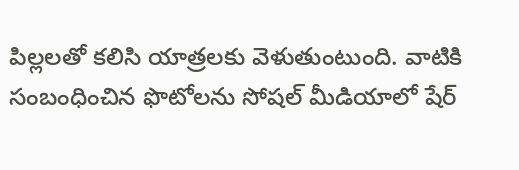పిల్లలతో కలిసి యాత్రలకు వెళుతుంటుంది. వాటికి సంబంధించిన ఫొటోలను సోషల్ మీడియాలో షేర్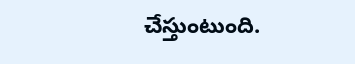చేస్తుంటుంది.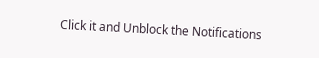Click it and Unblock the Notifications